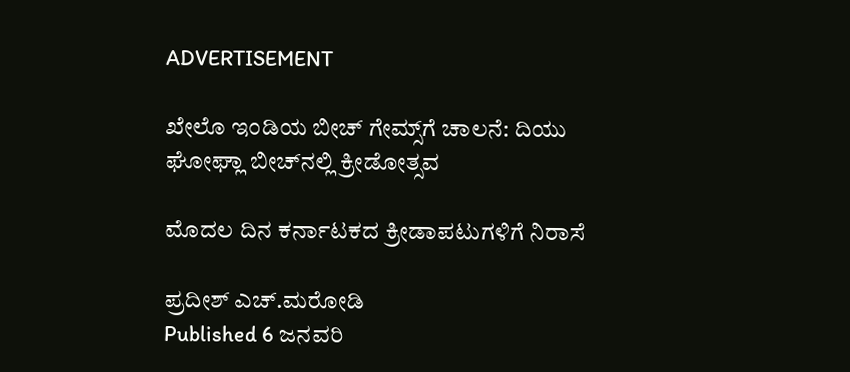ADVERTISEMENT

ಖೇಲೊ ಇಂಡಿಯ ಬೀಚ್‌ ಗೇಮ್ಸ್‌ಗೆ ಚಾಲನೆ: ದಿಯು ಘೋಘ್ಲಾ ಬೀಚ್‌ನಲ್ಲಿ ಕ್ರೀಡೋತ್ಸವ

ಮೊದಲ ದಿನ ಕರ್ನಾಟಕದ ಕ್ರೀಡಾಪಟುಗಳಿಗೆ ನಿರಾಸೆ

ಪ್ರದೀಶ್ ಎಚ್.ಮರೋಡಿ
Published 6 ಜನವರಿ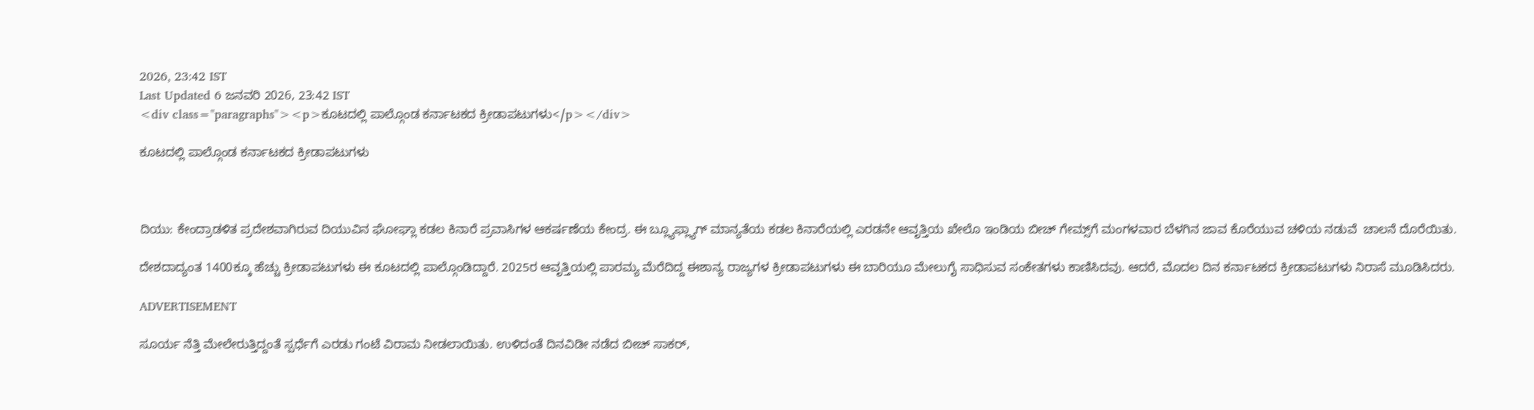2026, 23:42 IST
Last Updated 6 ಜನವರಿ 2026, 23:42 IST
<div class="paragraphs"><p>ಕೂಟದಲ್ಲಿ ಪಾಲ್ಗೊಂಡ ಕರ್ನಾಟಕದ ಕ್ರೀಡಾಪಟುಗಳು</p></div>

ಕೂಟದಲ್ಲಿ ಪಾಲ್ಗೊಂಡ ಕರ್ನಾಟಕದ ಕ್ರೀಡಾಪಟುಗಳು



ದಿಯು: ಕೇಂದ್ರಾಡಳಿತ ಪ್ರದೇಶವಾಗಿರುವ ದಿಯುವಿನ ಘೋಘ್ಲಾ ಕಡಲ ಕಿನಾರೆ ಪ್ರವಾಸಿಗಳ ಆಕರ್ಷಣೆಯ ಕೇಂದ್ರ. ಈ ಬ್ಲ್ಯೂಫ್ಲ್ಯಾಗ್ ಮಾನ್ಯತೆಯ ಕಡಲ ಕಿನಾರೆಯಲ್ಲಿ ಎರಡನೇ ಆವೃತ್ತಿಯ ಖೇಲೊ ಇಂಡಿಯ ಬೀಚ್‌ ಗೇಮ್ಸ್‌ಗೆ ಮಂಗಳವಾರ ಬೆಳಗಿನ ಜಾವ ಕೊರೆಯುವ ಚಳಿಯ ನಡುವೆ  ಚಾಲನೆ ದೊರೆಯಿತು.

ದೇಶದಾದ್ಯಂತ 1400ಕ್ಕೂ ಹೆಚ್ಚು ಕ್ರೀಡಾಪಟುಗಳು ಈ ಕೂಟದಲ್ಲಿ ಪಾಲ್ಗೊಂಡಿದ್ದಾರೆ. 2025ರ ಆವೃತ್ತಿಯಲ್ಲಿ ಪಾರಮ್ಯ ಮೆರೆದಿದ್ದ ಈಶಾನ್ಯ ರಾಜ್ಯಗಳ ಕ್ರೀಡಾಪಟುಗಳು ಈ ಬಾರಿಯೂ ಮೇಲುಗೈ ಸಾಧಿಸುವ ಸಂಕೇತಗಳು ಕಾಣಿಸಿದವು. ಆದರೆ, ಮೊದಲ ದಿನ ಕರ್ನಾಟಕದ ಕ್ರೀಡಾಪಟುಗಳು ನಿರಾಸೆ ಮೂಡಿಸಿದರು.

ADVERTISEMENT

ಸೂರ್ಯ ನೆತ್ತಿ ಮೇಲೇರುತ್ತಿದ್ದಂತೆ ಸ್ಪರ್ಧೆಗೆ ಎರಡು ಗಂಟೆ ವಿರಾಮ ನೀಡಲಾಯಿತು. ಉಳಿದಂತೆ ದಿನವಿಡೀ ನಡೆದ ಬೀಚ್‌ ಸಾಕರ್,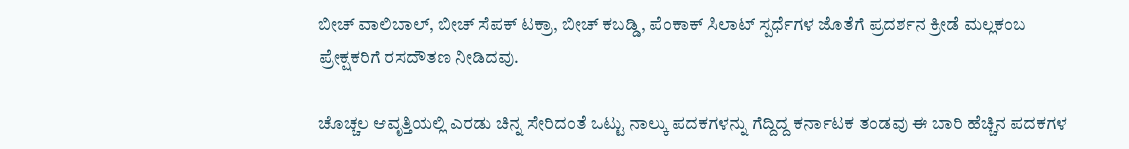ಬೀಚ್ ವಾಲಿಬಾಲ್, ಬೀಚ್ ಸೆಪಕ್ ಟಕ್ರಾ, ಬೀಚ್ ಕಬಡ್ಡಿ, ಪೆಂಕಾಕ್‌ ಸಿಲಾಟ್ ಸ್ಪರ್ಧೆಗಳ ಜೊತೆಗೆ ಪ್ರದರ್ಶನ ಕ್ರೀಡೆ ಮಲ್ಲಕಂಬ ಪ್ರೇಕ್ಷಕರಿಗೆ ರಸದೌತಣ ನೀಡಿದವು.

ಚೊಚ್ಚಲ ಆವೃತ್ತಿಯಲ್ಲಿ ಎರಡು ಚಿನ್ನ ಸೇರಿದಂತೆ ಒಟ್ಟು ನಾಲ್ಕು ಪದಕಗಳನ್ನು ಗೆದ್ದಿದ್ದ ಕರ್ನಾಟಕ ತಂಡವು ಈ ಬಾರಿ ಹೆಚ್ಚಿನ ಪದಕಗಳ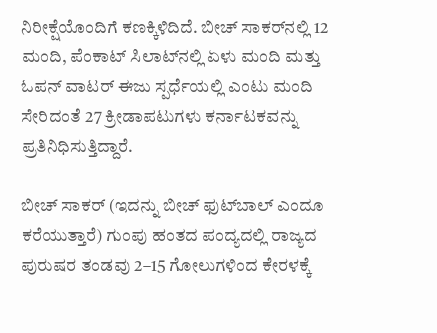ನಿರೀಕ್ಷೆಯೊಂದಿಗೆ ಕಣಕ್ಕಿಳಿದಿದೆ. ಬೀಚ್‌ ಸಾಕರ್‌ನಲ್ಲಿ 12 ಮಂದಿ, ಪೆಂಕಾಟ್‌ ಸಿಲಾಟ್‌ನಲ್ಲಿ ಏಳು ಮಂದಿ ಮತ್ತು ಓಪನ್‌ ವಾಟರ್‌ ಈಜು ಸ್ಪರ್ಧೆಯಲ್ಲಿ ಎಂಟು ಮಂದಿ ಸೇರಿದಂತೆ 27 ಕ್ರೀಡಾಪಟುಗಳು ಕರ್ನಾಟಕವನ್ನು ಪ್ರತಿನಿಧಿಸುತ್ತಿದ್ದಾರೆ.

ಬೀಚ್‌ ಸಾಕರ್‌ (ಇದನ್ನು ಬೀಚ್ ಫುಟ್‌ಬಾಲ್ ಎಂದೂ ಕರೆಯುತ್ತಾರೆ) ಗುಂಪು ಹಂತದ ‍ಪಂದ್ಯದಲ್ಲಿ ರಾಜ್ಯದ ಪುರುಷರ ತಂಡವು 2–15 ಗೋಲುಗಳಿಂದ ಕೇರಳಕ್ಕೆ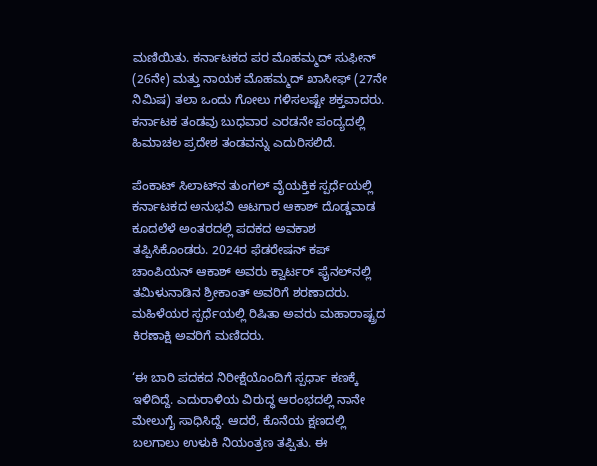ಮಣಿಯಿತು. ಕರ್ನಾಟಕದ ಪರ ಮೊಹಮ್ಮದ್‌ ಸುಫೀನ್‌ (26ನೇ) ಮತ್ತು ನಾಯಕ ಮೊಹಮ್ಮದ್‌ ಖಾಸೀಫ್‌ (27ನೇ ನಿಮಿಷ) ತಲಾ ಒಂದು ಗೋಲು ಗಳಿಸಲಷ್ಟೇ ಶಕ್ತವಾದರು. ಕರ್ನಾಟಕ ತಂಡವು ಬುಧವಾರ ಎರಡನೇ ಪಂದ್ಯದಲ್ಲಿ ಹಿಮಾಚಲ ಪ್ರದೇಶ ತಂಡವನ್ನು ಎದುರಿಸಲಿದೆ.

ಪೆಂಕಾಟ್‌ ಸಿಲಾಟ್‌ನ ತುಂಗಲ್‌ ವೈಯಕ್ತಿಕ ಸ್ಪರ್ಧೆಯಲ್ಲಿ ಕರ್ನಾಟಕದ ಅನುಭವಿ ಆಟಗಾರ ಆಕಾಶ್‌ ದೊಡ್ಡವಾಡ ಕೂದಲೆಳೆ ಅಂತರದಲ್ಲಿ ಪದಕದ ಅವಕಾಶ ತಪ್ಪಿಸಿಕೊಂಡರು. 2024ರ ಫೆಡರೇಷನ್‌ ಕಪ್‌ ಚಾಂಪಿಯನ್‌ ಆಕಾಶ್‌ ಅವರು ಕ್ವಾರ್ಟರ್‌ ಫೈನಲ್‌ನಲ್ಲಿ ತಮಿಳುನಾಡಿನ ಶ್ರೀಕಾಂತ್‌ ಅವರಿಗೆ ಶರಣಾದರು. ಮಹಿಳೆಯರ ಸ್ಪರ್ಧೆಯಲ್ಲಿ ರಿಷಿತಾ ಅವರು ಮಹಾರಾಷ್ಟ್ರದ ಕಿರಣಾಕ್ಷಿ ಅವರಿಗೆ ಮಣಿದರು.

‘ಈ ಬಾರಿ ಪದಕದ ನಿರೀಕ್ಷೆಯೊಂದಿಗೆ ಸ್ಪರ್ಧಾ ಕಣಕ್ಕೆ ಇಳಿದಿದ್ದೆ. ಎದುರಾಳಿಯ ವಿರುದ್ಧ ಆರಂಭದಲ್ಲಿ ನಾನೇ ಮೇಲುಗೈ ಸಾಧಿಸಿದ್ದೆ. ಆದರೆ, ಕೊನೆಯ ಕ್ಷಣದಲ್ಲಿ ಬಲಗಾಲು ಉಳುಕಿ ನಿಯಂತ್ರಣ ತಪ್ಪಿತು. ಈ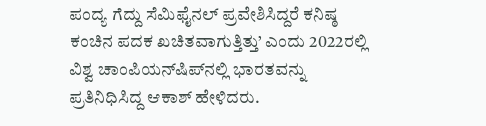ಪಂದ್ಯ ಗೆದ್ದು ಸೆಮಿಫೈನಲ್‌ ಪ್ರವೇಶಿಸಿದ್ದರೆ ಕನಿಷ್ಠ ಕಂಚಿನ ಪದಕ ಖಚಿತವಾಗುತ್ತಿತ್ತು’ ಎಂದು 2022ರಲ್ಲಿ ವಿಶ್ವ ಚಾಂಪಿಯನ್‌ಷಿಪ್‌ನಲ್ಲಿ ಭಾರತವನ್ನು ಪ್ರತಿನಿಧಿಸಿದ್ದ ಆಕಾಶ್‌ ಹೇಳಿದರು.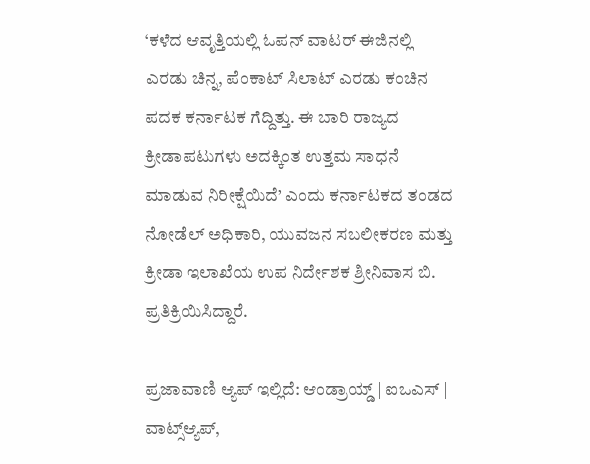‘ಕಳೆದ ಆವೃತ್ತಿಯಲ್ಲಿ ಓಪನ್‌ ವಾಟರ್‌ ಈಜಿನಲ್ಲಿ ಎರಡು ಚಿನ್ನ, ಪೆಂಕಾಟ್‌ ಸಿಲಾಟ್‌ ಎರಡು ಕಂಚಿನ ಪದಕ ಕರ್ನಾಟಕ ಗೆದ್ದಿತ್ತು. ಈ ಬಾರಿ ರಾಜ್ಯದ ಕ್ರೀಡಾಪಟುಗಳು ಅದಕ್ಕಿಂತ ಉತ್ತಮ ಸಾಧನೆ ಮಾಡುವ ನಿರೀಕ್ಷೆಯಿದೆ’ ಎಂದು ಕರ್ನಾಟಕದ ತಂಡದ ನೋಡೆಲ್‌ ಅಧಿಕಾರಿ, ಯುವಜನ ಸಬಲೀಕರಣ ಮತ್ತು ಕ್ರೀಡಾ ಇಲಾಖೆಯ ಉಪ ನಿರ್ದೇಶಕ ಶ್ರೀನಿವಾಸ ಬಿ. ಪ್ರತಿಕ್ರಿಯಿಸಿದ್ದಾರೆ.

ಪ್ರಜಾವಾಣಿ ಆ್ಯಪ್ ಇಲ್ಲಿದೆ: ಆಂಡ್ರಾಯ್ಡ್ | ಐಒಎಸ್ | ವಾಟ್ಸ್ಆ್ಯಪ್,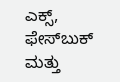ಎಕ್ಸ್, ಫೇಸ್‌ಬುಕ್ ಮತ್ತು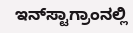ಇನ್‌ಸ್ಟಾಗ್ರಾಂನಲ್ಲಿ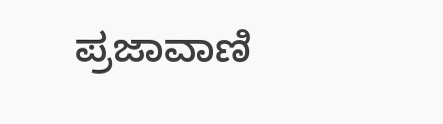ಪ್ರಜಾವಾಣಿ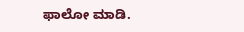ಫಾಲೋ ಮಾಡಿ.